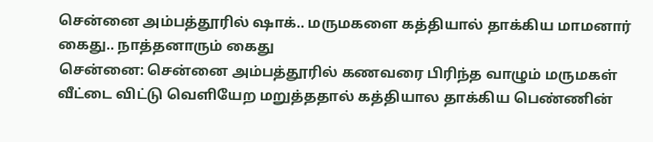சென்னை அம்பத்தூரில் ஷாக்.. மருமகளை கத்தியால் தாக்கிய மாமனார் கைது.. நாத்தனாரும் கைது
சென்னை: சென்னை அம்பத்தூரில் கணவரை பிரிந்த வாழும் மருமகள் வீட்டை விட்டு வெளியேற மறுத்ததால் கத்தியால தாக்கிய பெண்ணின்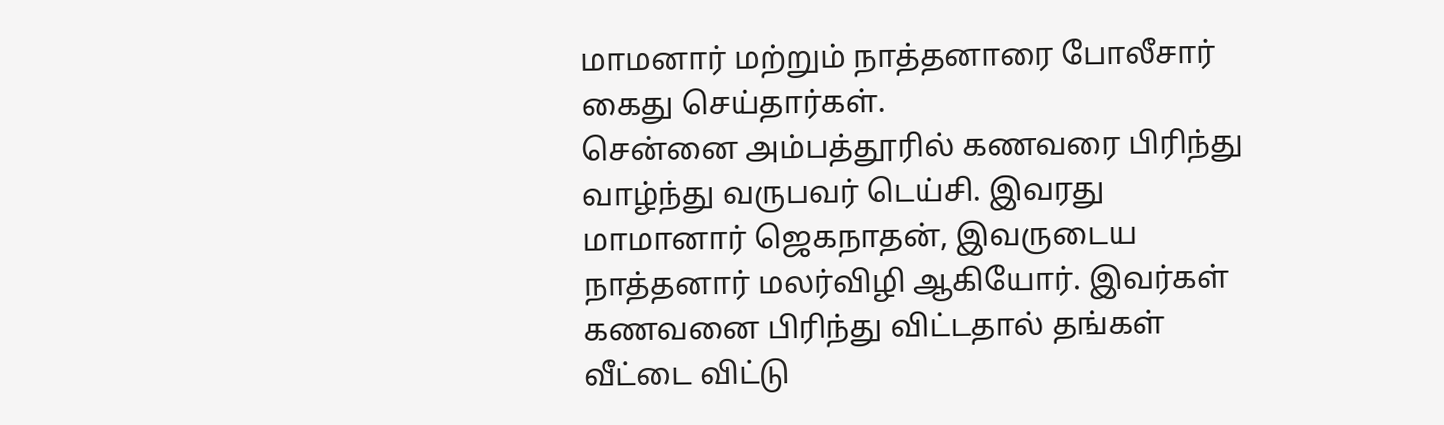மாமனார் மற்றும் நாத்தனாரை போலீசார் கைது செய்தார்கள்.
சென்னை அம்பத்தூரில் கணவரை பிரிந்து வாழ்ந்து வருபவர் டெய்சி. இவரது மாமானார் ஜெகநாதன், இவருடைய நாத்தனார் மலர்விழி ஆகியோர். இவர்கள் கணவனை பிரிந்து விட்டதால் தங்கள் வீட்டை விட்டு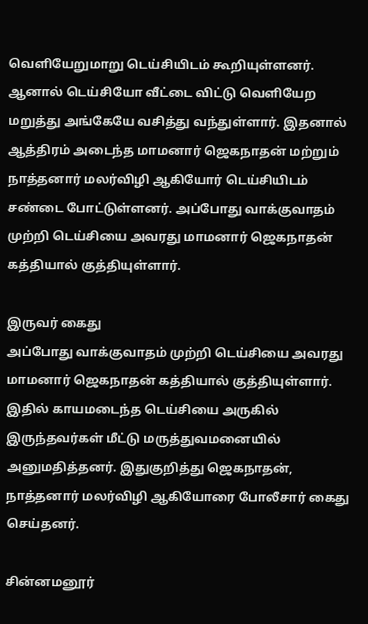வெளியேறுமாறு டெய்சியிடம் கூறியுள்ளனர்.
ஆனால் டெய்சியோ வீட்டை விட்டு வெளியேற மறுத்து அங்கேயே வசித்து வந்துள்ளார். இதனால் ஆத்திரம் அடைந்த மாமனார் ஜெகநாதன் மற்றும் நாத்தனார் மலர்விழி ஆகியோர் டெய்சியிடம் சண்டை போட்டுள்ளனர். அப்போது வாக்குவாதம் முற்றி டெய்சியை அவரது மாமனார் ஜெகநாதன் கத்தியால் குத்தியுள்ளார்.

இருவர் கைது
அப்போது வாக்குவாதம் முற்றி டெய்சியை அவரது மாமனார் ஜெகநாதன் கத்தியால் குத்தியுள்ளார். இதில் காயமடைந்த டெய்சியை அருகில் இருந்தவர்கள் மீட்டு மருத்துவமனையில் அனுமதித்தனர். இதுகுறித்து ஜெகநாதன், நாத்தனார் மலர்விழி ஆகியோரை போலீசார் கைது செய்தனர்.

சின்னமனூர்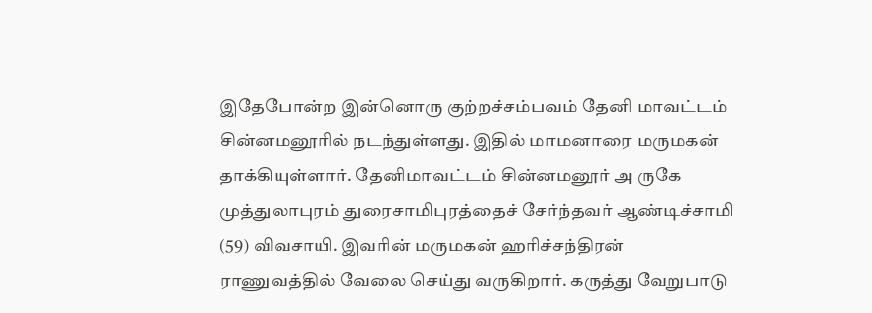இதேபோன்ற இன்னொரு குற்றச்சம்பவம் தேனி மாவட்டம் சின்னமனூரில் நடந்துள்ளது. இதில் மாமனாரை மருமகன் தாக்கியுள்ளார். தேனிமாவட்டம் சின்னமனூர் அ ருகே முத்துலாபுரம் துரைசாமிபுரத்தைச் சேர்ந்தவர் ஆண்டிச்சாமி (59) விவசாயி. இவரின் மருமகன் ஹரிச்சந்திரன் ராணுவத்தில் வேலை செய்து வருகிறார். கருத்து வேறுபாடு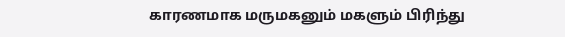காரணமாக மருமகனும் மகளும் பிரிந்து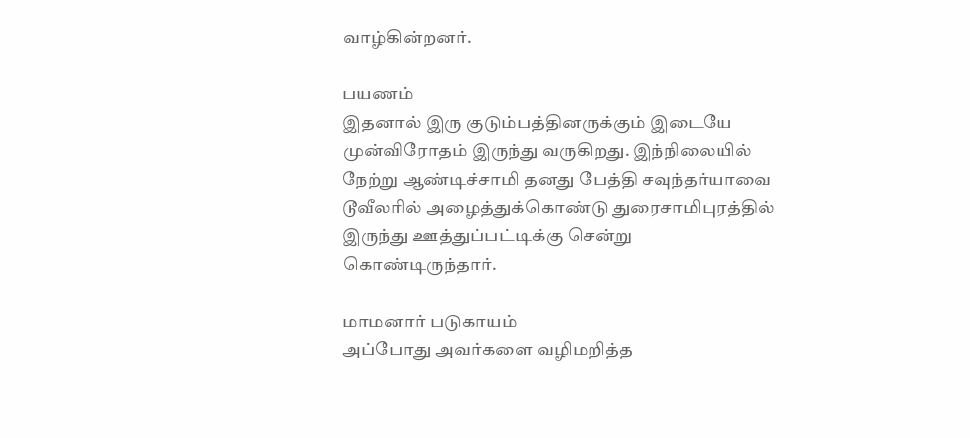வாழ்கின்றனர்.

பயணம்
இதனால் இரு குடும்பத்தினருக்கும் இடையே முன்விரோதம் இருந்து வருகிறது. இந்நிலையில் நேற்று ஆண்டிச்சாமி தனது பேத்தி சவுந்தர்யாவை டூவீலரில் அழைத்துக்கொண்டு துரைசாமிபுரத்தில் இருந்து ஊத்துப்பட்டிக்கு சென்று கொண்டிருந்தார்.

மாமனார் படுகாயம்
அப்போது அவர்களை வழிமறித்த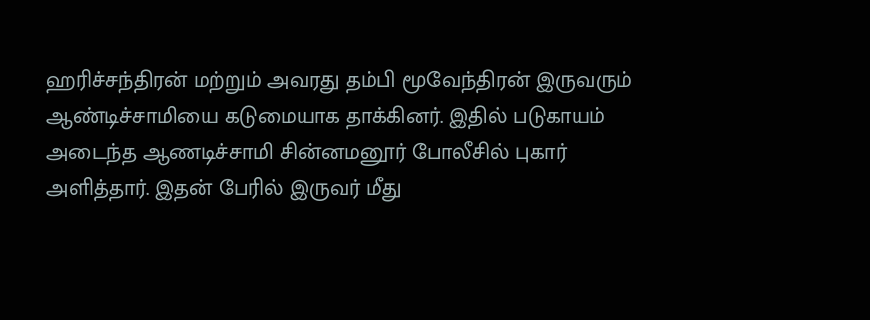ஹரிச்சந்திரன் மற்றும் அவரது தம்பி மூவேந்திரன் இருவரும் ஆண்டிச்சாமியை கடுமையாக தாக்கினர். இதில் படுகாயம் அடைந்த ஆணடிச்சாமி சின்னமனூர் போலீசில் புகார் அளித்தார். இதன் பேரில் இருவர் மீது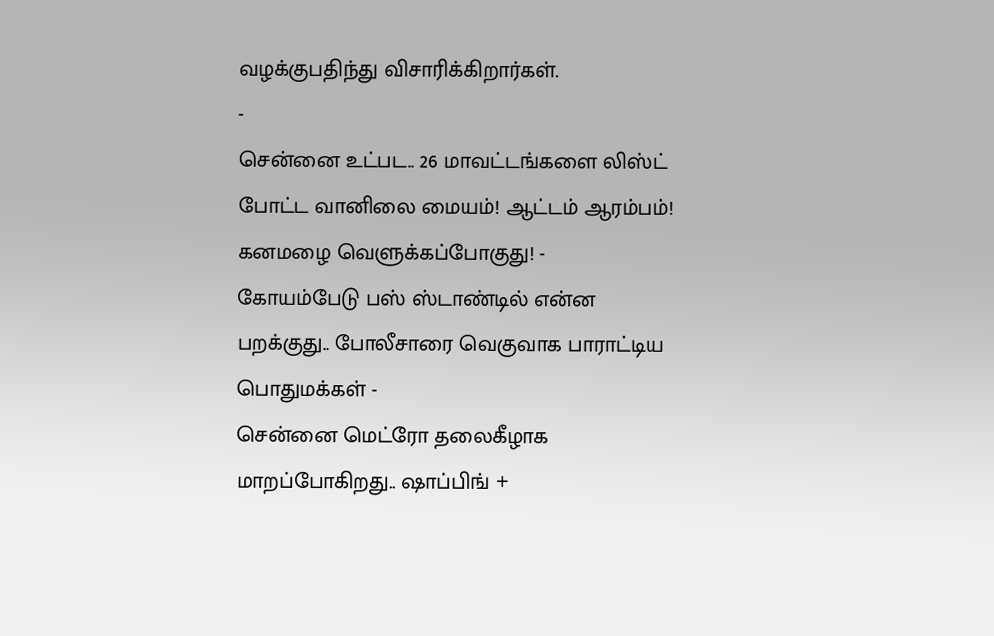வழக்குபதிந்து விசாரிக்கிறார்கள்.
-
சென்னை உட்பட.. 26 மாவட்டங்களை லிஸ்ட் போட்ட வானிலை மையம்! ஆட்டம் ஆரம்பம்! கனமழை வெளுக்கப்போகுது! -
கோயம்பேடு பஸ் ஸ்டாண்டில் என்ன பறக்குது.. போலீசாரை வெகுவாக பாராட்டிய பொதுமக்கள் -
சென்னை மெட்ரோ தலைகீழாக மாறப்போகிறது.. ஷாப்பிங் +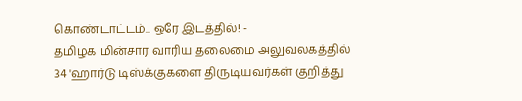கொண்டாட்டம்.. ஒரே இடத்தில்! -
தமிழக மின்சார வாரிய தலைமை அலுவலகத்தில் 34 'ஹார்டு டிஸ்க்குகளை திருடியவர்கள் குறித்து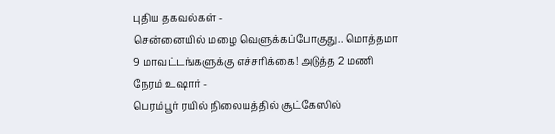புதிய தகவல்கள் -
சென்னையில் மழை வெளுக்கப்போகுது.. மொத்தமா 9 மாவட்டங்களுக்கு எச்சரிக்கை! அடுத்த 2 மணி நேரம் உஷார் -
பெரம்பூர் ரயில் நிலையத்தில் சூட்கேஸில்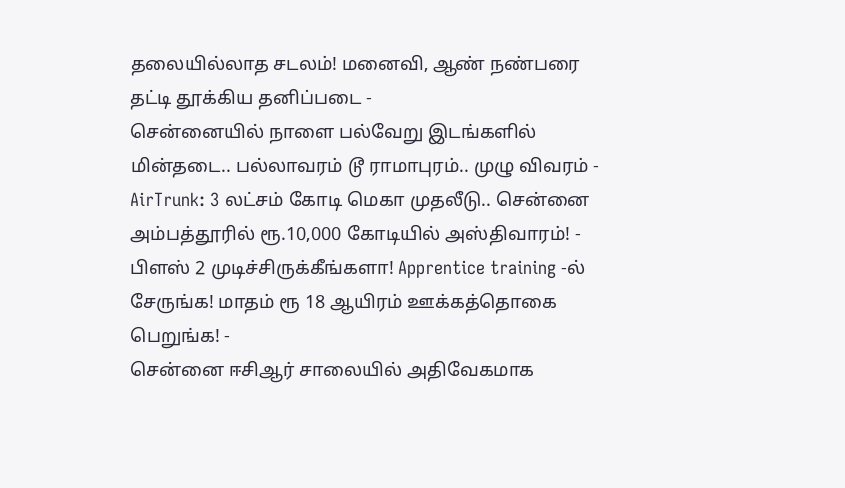தலையில்லாத சடலம்! மனைவி, ஆண் நண்பரை தட்டி தூக்கிய தனிப்படை -
சென்னையில் நாளை பல்வேறு இடங்களில் மின்தடை.. பல்லாவரம் டூ ராமாபுரம்.. முழு விவரம் -
AirTrunk: 3 லட்சம் கோடி மெகா முதலீடு.. சென்னை அம்பத்தூரில் ரூ.10,000 கோடியில் அஸ்திவாரம்! -
பிளஸ் 2 முடிச்சிருக்கீங்களா! Apprentice training -ல் சேருங்க! மாதம் ரூ 18 ஆயிரம் ஊக்கத்தொகை பெறுங்க! -
சென்னை ஈசிஆர் சாலையில் அதிவேகமாக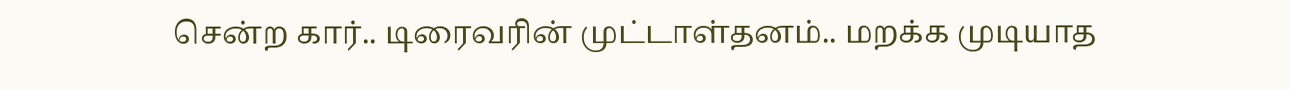சென்ற கார்.. டிரைவரின் முட்டாள்தனம்.. மறக்க முடியாத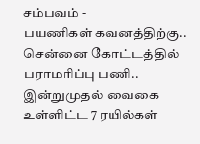சம்பவம் -
பயணிகள் கவனத்திற்கு.. சென்னை கோட்டத்தில் பராமரிப்பு பணி.. இன்றுமுதல் வைகை உள்ளிட்ட 7 ரயில்கள்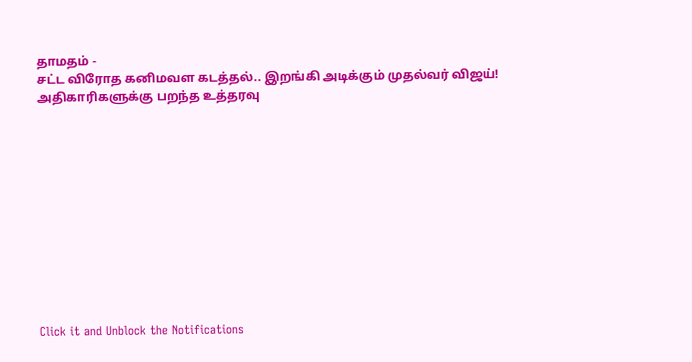தாமதம் -
சட்ட விரோத கனிமவள கடத்தல்.. இறங்கி அடிக்கும் முதல்வர் விஜய்! அதிகாரிகளுக்கு பறந்த உத்தரவு












Click it and Unblock the Notifications